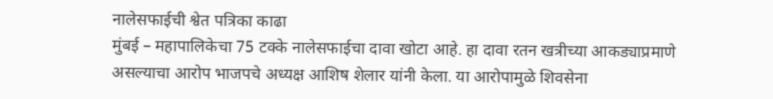नालेसफाईची श्वेत पत्रिका काढा
मुंबई – महापालिकेचा 75 टक्के नालेसफाईचा दावा खोटा आहे. हा दावा रतन खत्रीच्या आकड्याप्रमाणे असल्याचा आरोप भाजपचे अध्यक्ष आशिष शेलार यांनी केला. या आरोपामुळे शिवसेना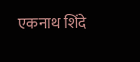एकनाथ शिंदे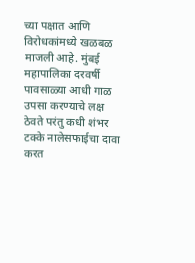च्या पक्षात आणि विरोधकांमध्ये खळबळ माजली आहे. मुंबई महापालिका दरवर्षी पावसाळ्या आधी गाळ उपसा करण्याचे लक्ष ठेवते परंतु कधी शंभर टक्के नालेसफाईचा दावा करत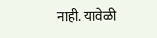नाही. यावेळी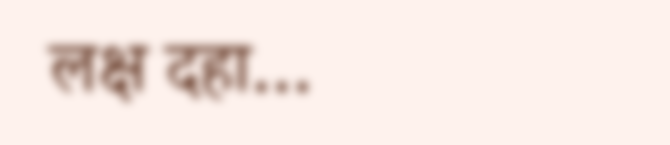लक्ष दहा…